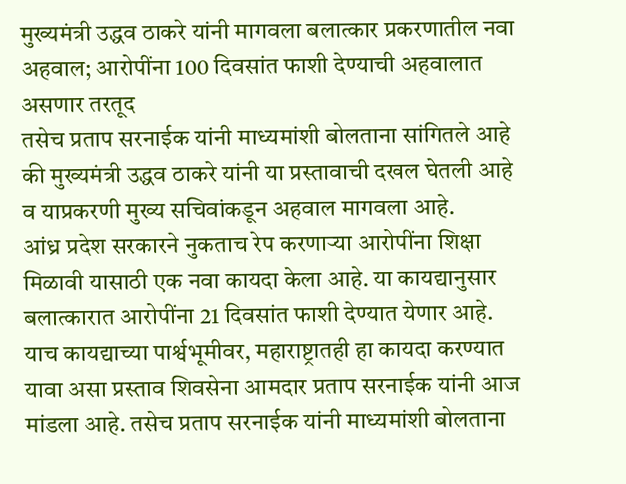मुख्यमंत्री उद्धव ठाकरे यांनी मागवला बलात्कार प्रकरणातील नवा अहवाल; आरोपींना 100 दिवसांत फाशी देण्याची अहवालात असणार तरतूद
तसेच प्रताप सरनाईक यांनी माध्यमांशी बोलताना सांगितले आहे की मुख्यमंत्री उद्धव ठाकरे यांनी या प्रस्तावाची दखल घेतली आहे व याप्रकरणी मुख्य सचिवांकडून अहवाल मागवला आहे.
आंध्र प्रदेश सरकारने नुकताच रेप करणाऱ्या आरोपींना शिक्षा मिळावी यासाठी एक नवा कायदा केला आहे. या कायद्यानुसार बलात्कारात आरोपींना 21 दिवसांत फाशी देण्यात येणार आहे. याच कायद्याच्या पार्श्वभूमीवर, महाराष्ट्रातही हा कायदा करण्यात यावा असा प्रस्ताव शिवसेना आमदार प्रताप सरनाईक यांनी आज मांडला आहे. तसेच प्रताप सरनाईक यांनी माध्यमांशी बोलताना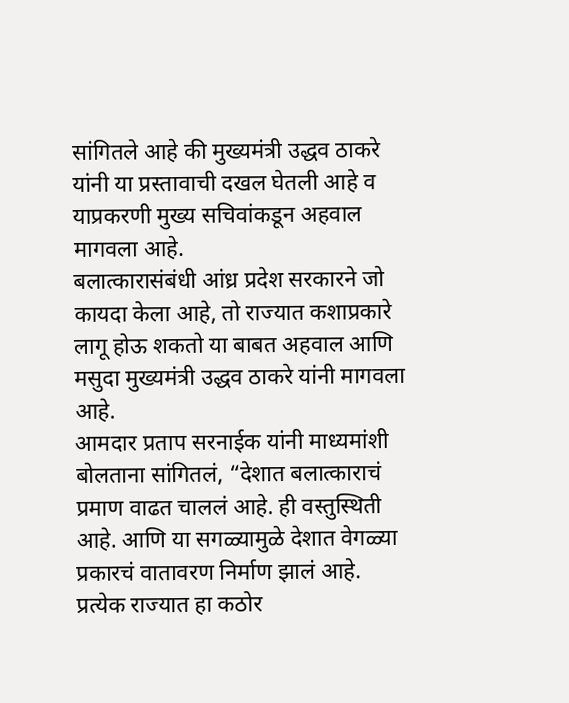सांगितले आहे की मुख्यमंत्री उद्धव ठाकरे यांनी या प्रस्तावाची दखल घेतली आहे व याप्रकरणी मुख्य सचिवांकडून अहवाल मागवला आहे.
बलात्कारासंबंधी आंध्र प्रदेश सरकारने जो कायदा केला आहे, तो राज्यात कशाप्रकारे लागू होऊ शकतो या बाबत अहवाल आणि मसुदा मुख्यमंत्री उद्धव ठाकरे यांनी मागवला आहे.
आमदार प्रताप सरनाईक यांनी माध्यमांशी बोलताना सांगितलं, “देशात बलात्काराचं प्रमाण वाढत चाललं आहे. ही वस्तुस्थिती आहे. आणि या सगळ्यामुळे देशात वेगळ्या प्रकारचं वातावरण निर्माण झालं आहे. प्रत्येक राज्यात हा कठोर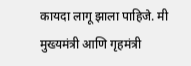कायदा लागू झाला पाहिजे. मी मुख्यमंत्री आणि गृहमंत्री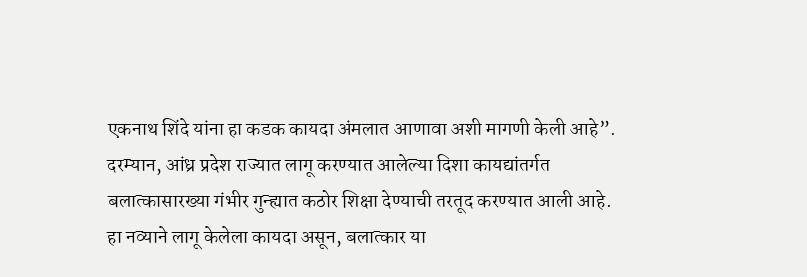एकनाथ शिंदे यांना हा कडक कायदा अंमलात आणावा अशी मागणी केली आहे”.
दरम्यान, आंध्र प्रदेश राज्यात लागू करण्यात आलेल्या दिशा कायद्यांतर्गत बलात्कासारख्या गंभीर गुन्ह्यात कठोर शिक्षा देण्याची तरतूद करण्यात आली आहे. हा नव्याने लागू केलेला कायदा असून, बलात्कार या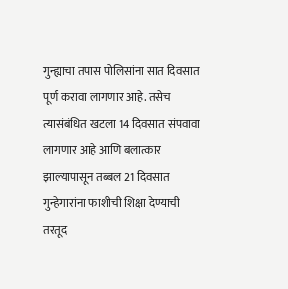गुन्ह्याचा तपास पोलिसांना सात दिवसात पूर्ण करावा लागणार आहे. तसेच त्यासंबंधित खटला 14 दिवसात संपवावा लागणार आहे आणि बलात्कार झाल्यापासून तब्बल 21 दिवसात गुन्हेगारांना फाशीची शिक्षा देण्याची तरतूद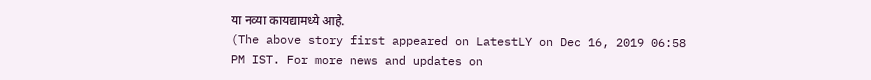या नव्या कायद्यामध्ये आहे.
(The above story first appeared on LatestLY on Dec 16, 2019 06:58 PM IST. For more news and updates on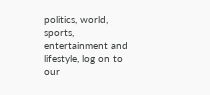politics, world, sports, entertainment and lifestyle, log on to our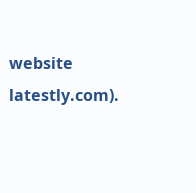website latestly.com).